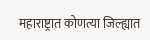महाराष्ट्रात कोणत्या जिल्ह्यात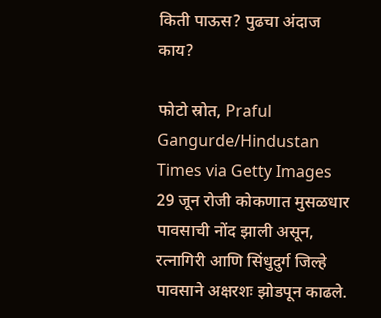किती पाऊस? पुढचा अंदाज काय?

फोटो स्रोत, Praful Gangurde/Hindustan Times via Getty Images
29 जून रोजी कोकणात मुसळधार पावसाची नोंद झाली असून, रत्नागिरी आणि सिंधुदुर्ग जिल्हे पावसाने अक्षरशः झोडपून काढले.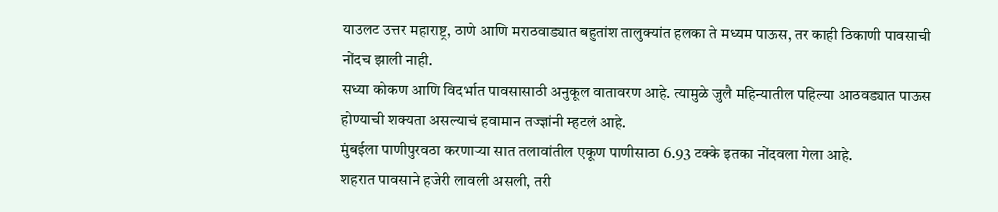याउलट उत्तर महाराष्ट्र, ठाणे आणि मराठवाड्यात बहुतांश तालुक्यांत हलका ते मध्यम पाऊस, तर काही ठिकाणी पावसाची नोंदच झाली नाही.
सध्या कोकण आणि विदर्भात पावसासाठी अनुकूल वातावरण आहे. त्यामुळे जुलै महिन्यातील पहिल्या आठवड्यात पाऊस होण्याची शक्यता असल्याचं हवामान तज्ज्ञांनी म्हटलं आहे.
मुंबईला पाणीपुरवठा करणाऱ्या सात तलावांतील एकूण पाणीसाठा 6.93 टक्के इतका नोंदवला गेला आहे.
शहरात पावसाने हजेरी लावली असली, तरी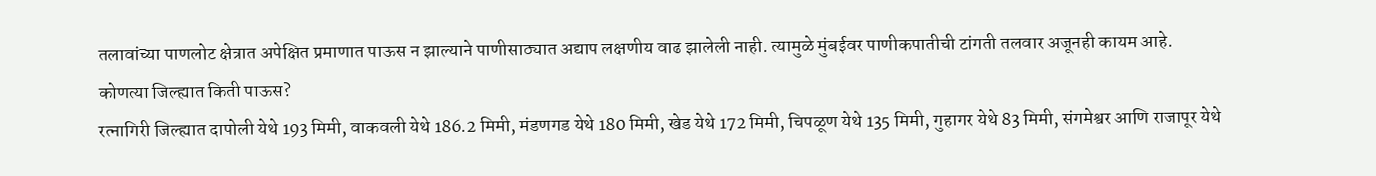तलावांच्या पाणलोट क्षेत्रात अपेक्षित प्रमाणात पाऊस न झाल्याने पाणीसाठ्यात अद्याप लक्षणीय वाढ झालेली नाही. त्यामुळे मुंबईवर पाणीकपातीची टांगती तलवार अजूनही कायम आहे.
कोणत्या जिल्ह्यात किती पाऊस?
रत्नागिरी जिल्ह्यात दापोली येथे 193 मिमी, वाकवली येथे 186.2 मिमी, मंडणगड येथे 180 मिमी, खेड येथे 172 मिमी, चिपळूण येथे 135 मिमी, गुहागर येथे 83 मिमी, संगमेश्वर आणि राजापूर येथे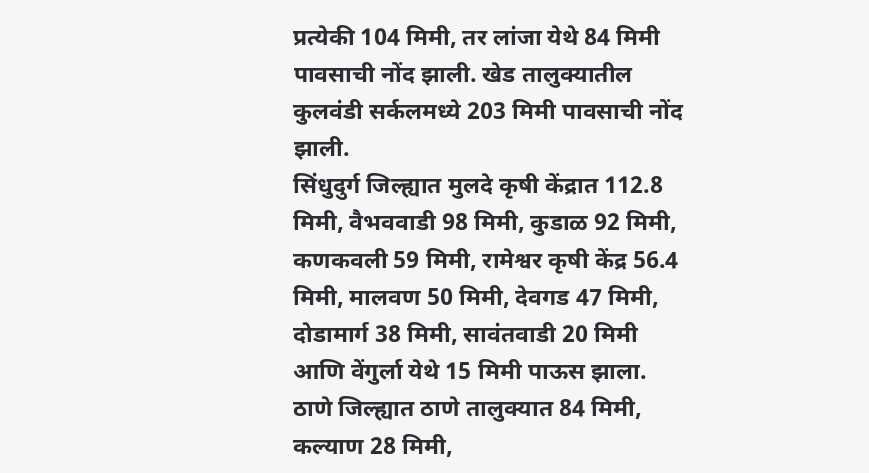प्रत्येकी 104 मिमी, तर लांजा येथे 84 मिमी पावसाची नोंद झाली. खेड तालुक्यातील कुलवंडी सर्कलमध्ये 203 मिमी पावसाची नोंद झाली.
सिंधुदुर्ग जिल्ह्यात मुलदे कृषी केंद्रात 112.8 मिमी, वैभववाडी 98 मिमी, कुडाळ 92 मिमी, कणकवली 59 मिमी, रामेश्वर कृषी केंद्र 56.4 मिमी, मालवण 50 मिमी, देवगड 47 मिमी, दोडामार्ग 38 मिमी, सावंतवाडी 20 मिमी आणि वेंगुर्ला येथे 15 मिमी पाऊस झाला.
ठाणे जिल्ह्यात ठाणे तालुक्यात 84 मिमी, कल्याण 28 मिमी,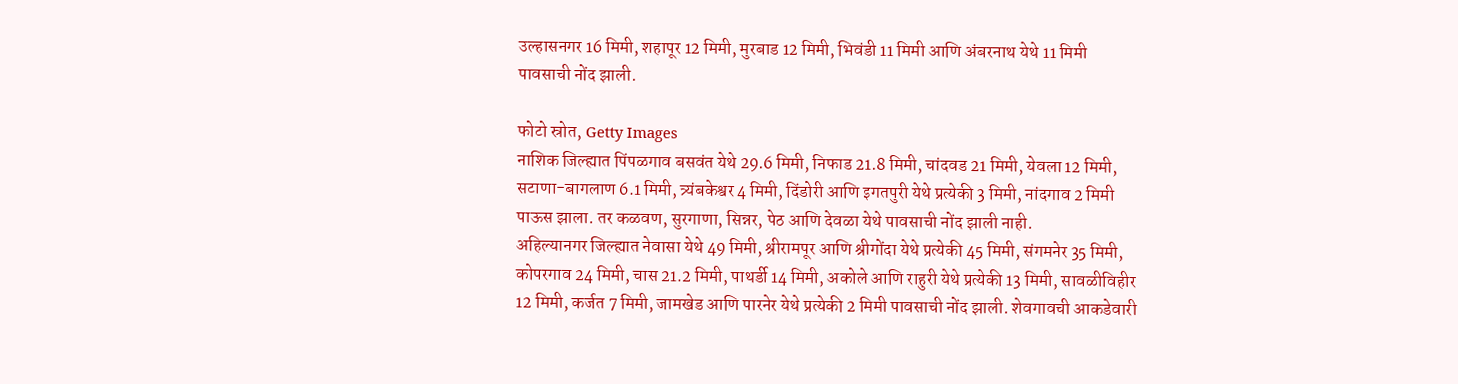उल्हासनगर 16 मिमी, शहापूर 12 मिमी, मुरबाड 12 मिमी, भिवंडी 11 मिमी आणि अंबरनाथ येथे 11 मिमी पावसाची नोंद झाली.

फोटो स्रोत, Getty Images
नाशिक जिल्ह्यात पिंपळगाव बसवंत येथे 29.6 मिमी, निफाड 21.8 मिमी, चांदवड 21 मिमी, येवला 12 मिमी, सटाणा-बागलाण 6.1 मिमी, त्र्यंबकेश्वर 4 मिमी, दिंडोरी आणि इगतपुरी येथे प्रत्येकी 3 मिमी, नांदगाव 2 मिमी पाऊस झाला. तर कळवण, सुरगाणा, सिन्नर, पेठ आणि देवळा येथे पावसाची नोंद झाली नाही.
अहिल्यानगर जिल्ह्यात नेवासा येथे 49 मिमी, श्रीरामपूर आणि श्रीगोंदा येथे प्रत्येकी 45 मिमी, संगमनेर 35 मिमी, कोपरगाव 24 मिमी, चास 21.2 मिमी, पाथर्डी 14 मिमी, अकोले आणि राहुरी येथे प्रत्येकी 13 मिमी, सावळीविहीर 12 मिमी, कर्जत 7 मिमी, जामखेड आणि पारनेर येथे प्रत्येकी 2 मिमी पावसाची नोंद झाली. शेवगावची आकडेवारी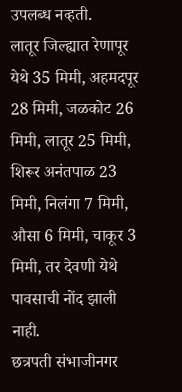उपलब्ध नव्हती.
लातूर जिल्ह्यात रेणापूर येथे 35 मिमी, अहमदपूर 28 मिमी, जळकोट 26 मिमी, लातूर 25 मिमी, शिरूर अनंतपाळ 23 मिमी, निलंगा 7 मिमी, औसा 6 मिमी, चाकूर 3 मिमी, तर देवणी येथे पावसाची नोंद झाली नाही.
छत्रपती संभाजीनगर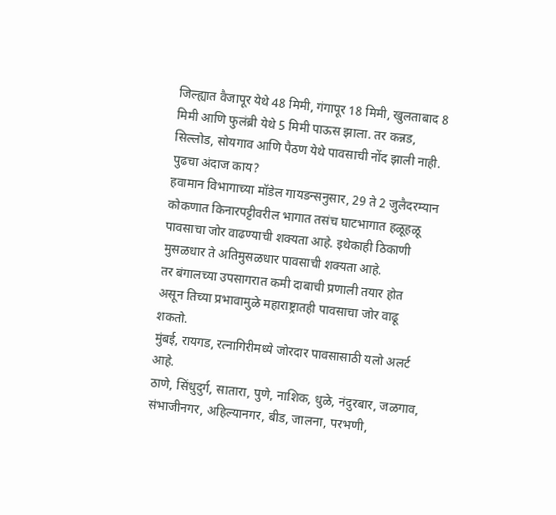जिल्ह्यात वैजापूर येथे 48 मिमी, गंगापूर 18 मिमी, खुलताबाद 8 मिमी आणि फुलंब्री येथे 5 मिमी पाऊस झाला. तर कन्नड, सिल्लोड, सोयगाव आणि पैठण येथे पावसाची नोंद झाली नाही.
पुढचा अंदाज काय?
हवामान विभागाच्या मॉडेल गायडन्सनुसार, 29 ते 2 जुलैदरम्यान कोकणात किनारपट्टीवरील भागात तसंच घाटभागात हळूहळू पावसाचा जोर वाढण्याची शक्यता आहे. इथेकाही ठिकाणी मुसळधार ते अतिमुसळधार पावसाची शक्यता आहे.
तर बंगालच्या उपसागरात कमी दाबाची प्रणाली तयार होत असून तिच्या प्रभावामुळे महाराष्ट्रातही पावसाचा जोर वाढू शकतो.
मुंबई, रायगड, रत्नागिरीमध्ये जोरदार पावसासाठी यलो अलर्ट आहे.
ठाणे, सिंधुदुर्ग, सातारा, पुणे, नाशिक, धुळे, नंदुरबार, जळगाव, संभाजीनगर, अहिल्यानगर, बीड, जालना, परभणी,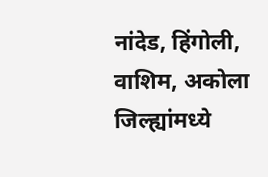नांदेड, हिंगोली, वाशिम, अकोला जिल्ह्यांमध्ये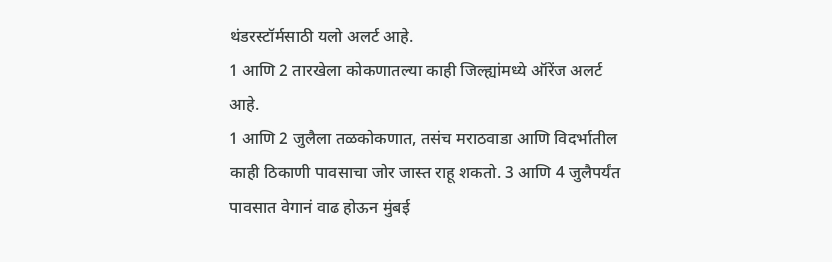थंडरस्टॉर्मसाठी यलो अलर्ट आहे.
1 आणि 2 तारखेला कोकणातल्या काही जिल्ह्यांमध्ये ऑरेंज अलर्ट आहे.
1 आणि 2 जुलैला तळकोकणात, तसंच मराठवाडा आणि विदर्भातील काही ठिकाणी पावसाचा जोर जास्त राहू शकतो. 3 आणि 4 जुलैपर्यंत पावसात वेगानं वाढ होऊन मुंबई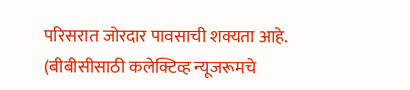परिसरात जोरदार पावसाची शक्यता आहे.
(बीबीसीसाठी कलेक्टिव्ह न्यूजरूमचे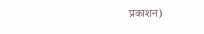प्रकाशन)